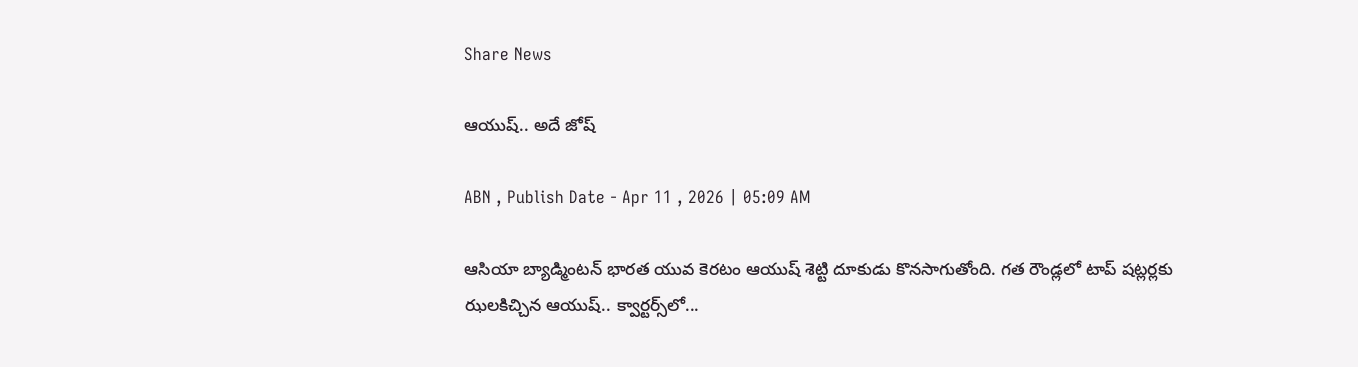Share News

ఆయుష్‌.. అదే జోష్‌

ABN , Publish Date - Apr 11 , 2026 | 05:09 AM

ఆసియా బ్యాడ్మింటన్‌ భారత యువ కెరటం ఆయుష్‌ శెట్టి దూకుడు కొనసాగుతోంది. గత రౌండ్లలో టాప్‌ షట్లర్లకు ఝలకిచ్చిన ఆయుష్‌.. క్వార్టర్స్‌లో...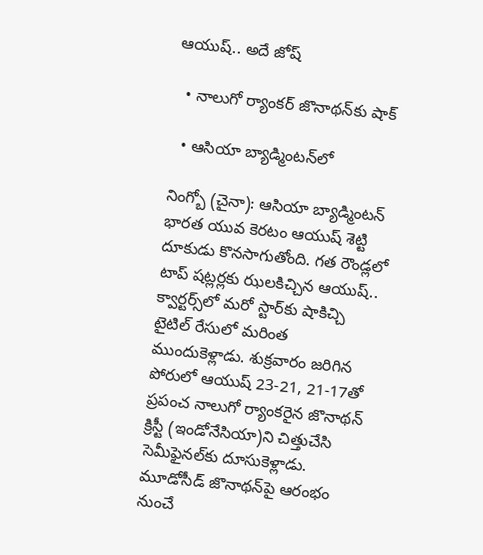ఆయుష్‌.. అదే జోష్‌

  • నాలుగో ర్యాంకర్‌ జొనాథన్‌కు షాక్‌

  • ఆసియా బ్యాడ్మింటన్‌లో

నింగ్బో (చైనా): ఆసియా బ్యాడ్మింటన్‌ భారత యువ కెరటం ఆయుష్‌ శెట్టి దూకుడు కొనసాగుతోంది. గత రౌండ్లలో టాప్‌ షట్లర్లకు ఝలకిచ్చిన ఆయుష్‌.. క్వార్టర్స్‌లో మరో స్టార్‌కు షాకిచ్చి టైటిల్‌ రేసులో మరింత ముందుకెళ్లాడు. శుక్రవారం జరిగిన పోరులో ఆయుష్‌ 23-21, 21-17తో ప్రపంచ నాలుగో ర్యాంకరైన జొనాథన్‌ క్రిస్టీ (ఇండోనేసియా)ని చిత్తుచేసి సెమీఫైనల్‌కు దూసుకెళ్లాడు. మూడోసీడ్‌ జొనాథన్‌పై ఆరంభం నుంచే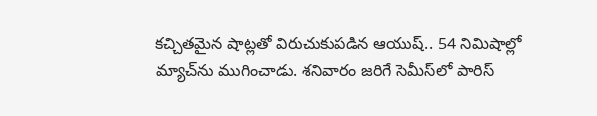కచ్చితమైన షాట్లతో విరుచుకుపడిన ఆయుష్‌.. 54 నిమిషాల్లో మ్యాచ్‌ను ముగించాడు. శనివారం జరిగే సెమీస్‌లో పారిస్‌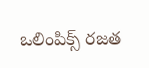ఒలింపిక్స్‌ రజత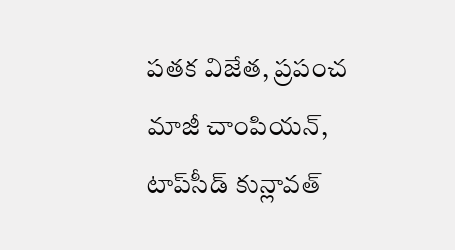పతక విజేత, ప్రపంచ మాజీ చాంపియన్‌, టాప్‌సీడ్‌ కున్లావత్‌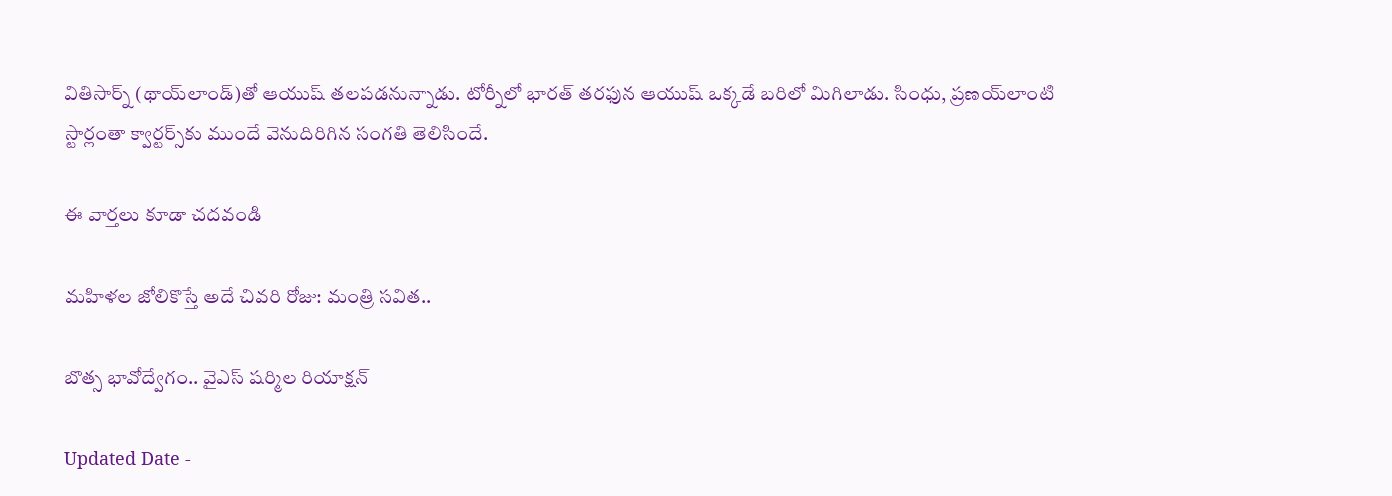వితిసార్న్‌ (థాయ్‌లాండ్‌)తో ఆయుష్‌ తలపడనున్నాడు. టోర్నీలో భారత్‌ తరఫున ఆయుష్‌ ఒక్కడే బరిలో మిగిలాడు. సింధు, ప్రణయ్‌లాంటి స్టార్లంతా క్వార్టర్స్‌కు ముందే వెనుదిరిగిన సంగతి తెలిసిందే.

ఈ వార్తలు కూడా చదవండి

మహిళల జోలికొస్తే అదే చివరి రోజు: మంత్రి సవిత..

బొత్స భావోద్వేగం.. వైఎస్ షర్మిల రియాక్షన్

Updated Date -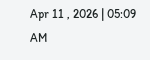Apr 11 , 2026 | 05:09 AM